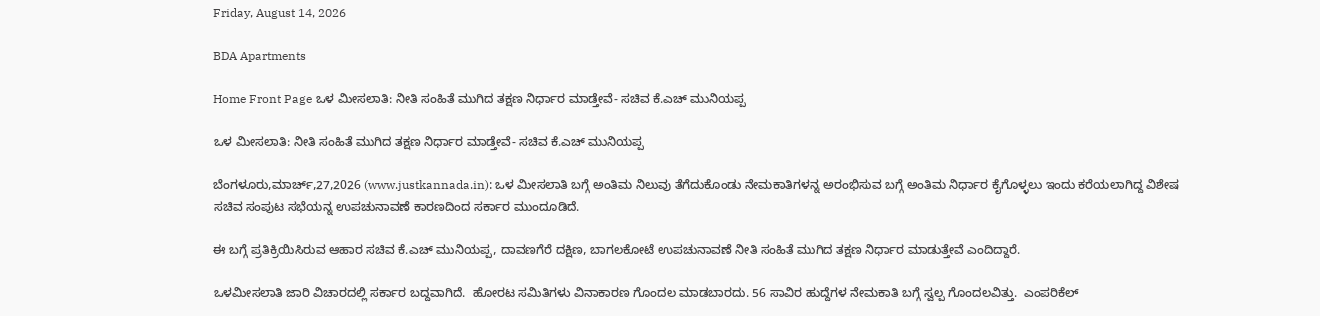Friday, August 14, 2026

BDA Apartments

Home Front Page ಒಳ ಮೀಸಲಾತಿ: ನೀತಿ ಸಂಹಿತೆ ಮುಗಿದ ತಕ್ಷಣ ನಿರ್ಧಾರ ಮಾಡ್ತೇವೆ- ಸಚಿವ ಕೆ.ಎಚ್ ಮುನಿಯಪ್ಪ

ಒಳ ಮೀಸಲಾತಿ: ನೀತಿ ಸಂಹಿತೆ ಮುಗಿದ ತಕ್ಷಣ ನಿರ್ಧಾರ ಮಾಡ್ತೇವೆ- ಸಚಿವ ಕೆ.ಎಚ್ ಮುನಿಯಪ್ಪ

ಬೆಂಗಳೂರು,ಮಾರ್ಚ್,27,2026 (www.justkannada.in): ಒಳ ಮೀಸಲಾತಿ ಬಗ್ಗೆ ಅಂತಿಮ ನಿಲುವು ತೆಗೆದುಕೊಂಡು ನೇಮಕಾತಿಗಳನ್ನ ಅರಂಭಿಸುವ ಬಗ್ಗೆ ಅಂತಿಮ ನಿರ್ಧಾರ ಕೈಗೊಳ್ಳಲು ಇಂದು ಕರೆಯಲಾಗಿದ್ದ ವಿಶೇಷ ಸಚಿವ ಸಂಪುಟ ಸಭೆಯನ್ನ ಉಪಚುನಾವಣೆ ಕಾರಣದಿಂದ ಸರ್ಕಾರ ಮುಂದೂಡಿದೆ.

ಈ ಬಗ್ಗೆ ಪ್ರತಿಕ್ರಿಯಿಸಿರುವ ಆಹಾರ ಸಚಿವ ಕೆ.ಎಚ್ ಮುನಿಯಪ್ಪ, ದಾವಣಗೆರೆ ದಕ್ಷಿಣ, ಬಾಗಲಕೋಟೆ ಉಪಚುನಾವಣೆ ನೀತಿ ಸಂಹಿತೆ ಮುಗಿದ ತಕ್ಷಣ ನಿರ್ಧಾರ ಮಾಡುತ್ತೇವೆ ಎಂದಿದ್ದಾರೆ.

ಒಳಮೀಸಲಾತಿ ಜಾರಿ ವಿಚಾರದಲ್ಲಿ ಸರ್ಕಾರ ಬದ್ದವಾಗಿದೆ.  ಹೋರಟ ಸಮಿತಿಗಳು ವಿನಾಕಾರಣ ಗೊಂದಲ ಮಾಡಬಾರದು. 56 ಸಾವಿರ ಹುದ್ದೆಗಳ ನೇಮಕಾತಿ ಬಗ್ಗೆ ಸ್ವಲ್ಪ ಗೊಂದಲವಿತ್ತು.  ಎಂಪರಿಕೆಲ್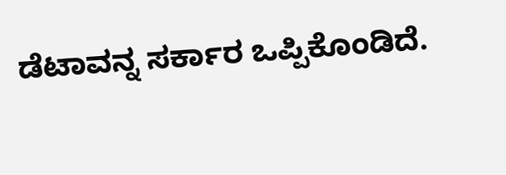ಡೆಟಾವನ್ನ ಸರ್ಕಾರ ಒಪ್ಪಿಕೊಂಡಿದೆ.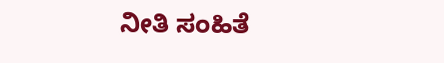ನೀತಿ ಸಂಹಿತೆ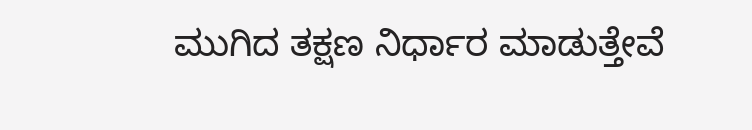ಮುಗಿದ ತಕ್ಷಣ ನಿರ್ಧಾರ ಮಾಡುತ್ತೇವೆ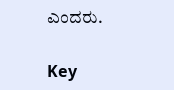ಎಂದರು.

Key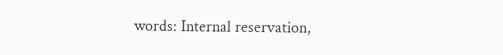words: Internal reservation,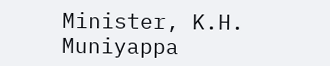Minister, K.H. Muniyappa